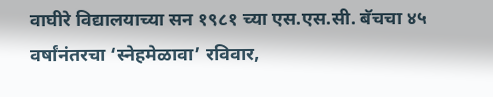वाघीरे विद्यालयाच्या सन १९८१ च्या एस.एस.सी. बॅचचा ४५ वर्षांनंतरचा ‘स्नेहमेळावा’ रविवार,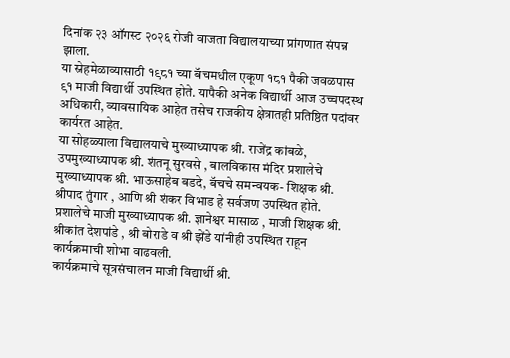दिनांक २३ ऑगस्ट २०२६ रोजी वाजता विद्यालयाच्या प्रांगणात संपन्न झाला.
या स्नेहमेळाव्यासाठी १९८१ च्या बॅचमधील एकूण १८१ पैकी जवळपास ९१ माजी विद्यार्थी उपस्थित होते. यापैकी अनेक विद्यार्थी आज उच्चपदस्थ अधिकारी, व्यावसायिक आहेत तसेच राजकीय क्षेत्रातही प्रतिष्ठित पदांवर कार्यरत आहेत.
या सोहळ्याला विद्यालयाचे मुख्याध्यापक श्री. राजेंद्र कांबळे, उपमुख्याध्यापक श्री. शंतनू सुरवसे , बालविकास मंदिर प्रशालेचे मुख्याध्यापक श्री. भाऊसाहेब बडदे, बॅचचे समन्वयक- शिक्षक श्री. श्रीपाद तुंगार , आणि श्री शंकर विभाड हे सर्वजण उपस्थित होते.
प्रशालेचे माजी मुख्याध्यापक श्री. ज्ञानेश्वर मासाळ , माजी शिक्षक श्री. श्रीकांत देशपांडे , श्री बोराडे व श्री झेंडे यांनीही उपस्थित राहून कार्यक्रमाची शोभा वाढवली.
कार्यक्रमाचे सूत्रसंचालन माजी विद्यार्थी श्री.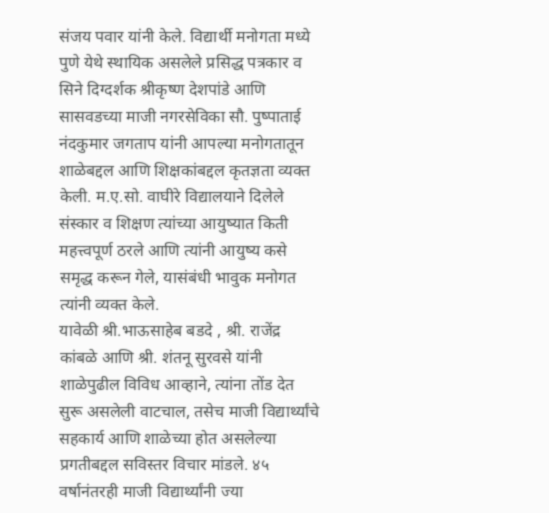संजय पवार यांनी केले. विद्यार्थी मनोगता मध्ये पुणे येथे स्थायिक असलेले प्रसिद्ध पत्रकार व सिने दिग्दर्शक श्रीकृष्ण देशपांडे आणि सासवडच्या माजी नगरसेविका सौ. पुष्पाताई नंदकुमार जगताप यांनी आपल्या मनोगतातून शाळेबद्दल आणि शिक्षकांबद्दल कृतज्ञता व्यक्त केली. म.ए.सो. वाघीरे विद्यालयाने दिलेले संस्कार व शिक्षण त्यांच्या आयुष्यात किती महत्त्वपूर्ण ठरले आणि त्यांनी आयुष्य कसे समृद्ध करून गेले, यासंबंधी भावुक मनोगत त्यांनी व्यक्त केले.
यावेळी श्री.भाऊसाहेब बडदे , श्री. राजेंद्र कांबळे आणि श्री. शंतनू सुरवसे यांनी शाळेपुढील विविध आव्हाने, त्यांना तोंड देत सुरू असलेली वाटचाल, तसेच माजी विद्यार्थ्यांचे सहकार्य आणि शाळेच्या होत असलेल्या प्रगतीबद्दल सविस्तर विचार मांडले. ४५ वर्षानंतरही माजी विद्यार्थ्यांनी ज्या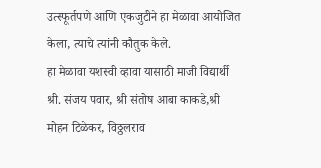उत्स्फूर्तपणे आणि एकजुटीने हा मेळावा आयोजित केला, त्याचे त्यांनी कौतुक केले.
हा मेळावा यशस्वी व्हावा यासाठी माजी विद्यार्थी श्री. संजय पवार, श्री संतोष आबा काकडे,श्री मोहन टिळेकर, विठ्ठलराव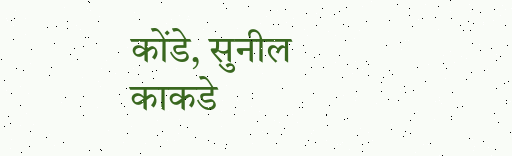कोंडे, सुनील काकडे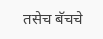तसेच बॅचचे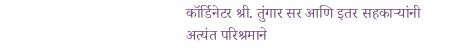कॉर्डिनेटर श्री. तुंगार सर आणि इतर सहकाऱ्यांनी अत्यंत परिश्रमाने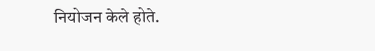नियोजन केले होते.